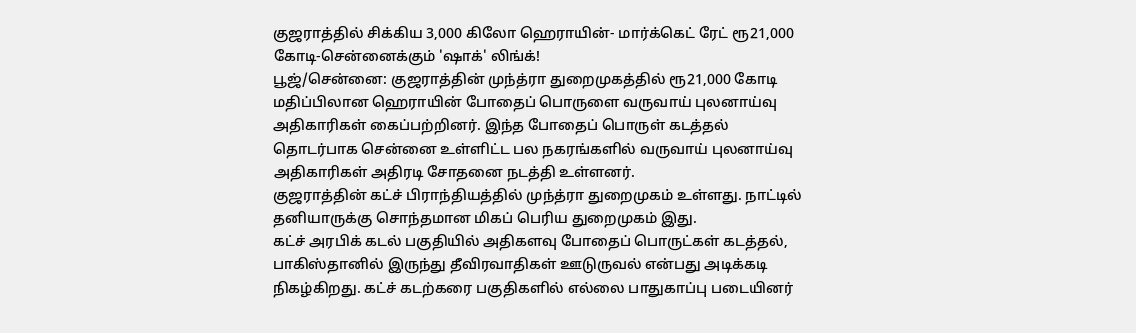குஜராத்தில் சிக்கிய 3,000 கிலோ ஹெராயின்- மார்க்கெட் ரேட் ரூ21,000 கோடி-சென்னைக்கும் 'ஷாக்' லிங்க்!
பூஜ்/சென்னை: குஜராத்தின் முந்த்ரா துறைமுகத்தில் ரூ21,000 கோடி மதிப்பிலான ஹெராயின் போதைப் பொருளை வருவாய் புலனாய்வு அதிகாரிகள் கைப்பற்றினர். இந்த போதைப் பொருள் கடத்தல் தொடர்பாக சென்னை உள்ளிட்ட பல நகரங்களில் வருவாய் புலனாய்வு அதிகாரிகள் அதிரடி சோதனை நடத்தி உள்ளனர்.
குஜராத்தின் கட்ச் பிராந்தியத்தில் முந்த்ரா துறைமுகம் உள்ளது. நாட்டில் தனியாருக்கு சொந்தமான மிகப் பெரிய துறைமுகம் இது.
கட்ச் அரபிக் கடல் பகுதியில் அதிகளவு போதைப் பொருட்கள் கடத்தல், பாகிஸ்தானில் இருந்து தீவிரவாதிகள் ஊடுருவல் என்பது அடிக்கடி நிகழ்கிறது. கட்ச் கடற்கரை பகுதிகளில் எல்லை பாதுகாப்பு படையினர்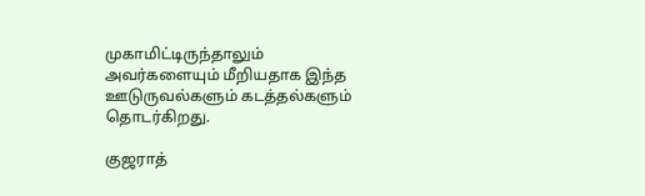முகாமிட்டிருந்தாலும் அவர்களையும் மீறியதாக இந்த ஊடுருவல்களும் கடத்தல்களும் தொடர்கிறது.

குஜராத்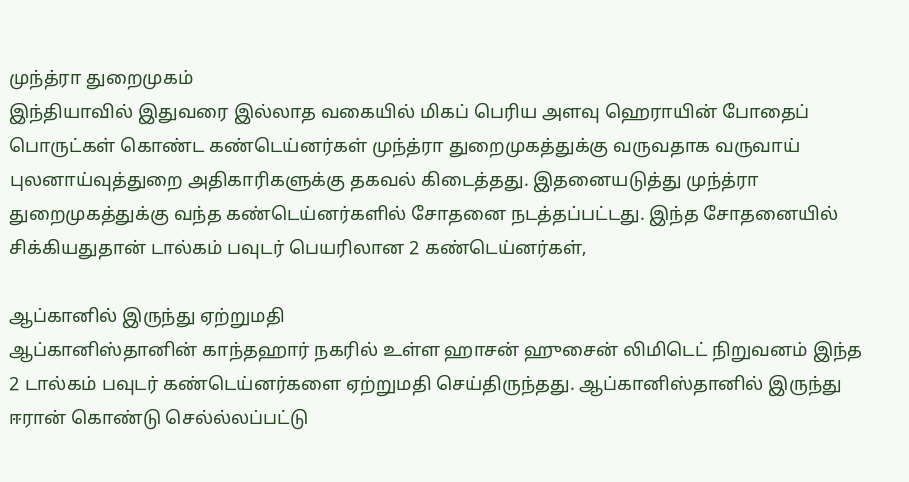முந்த்ரா துறைமுகம்
இந்தியாவில் இதுவரை இல்லாத வகையில் மிகப் பெரிய அளவு ஹெராயின் போதைப் பொருட்கள் கொண்ட கண்டெய்னர்கள் முந்த்ரா துறைமுகத்துக்கு வருவதாக வருவாய் புலனாய்வுத்துறை அதிகாரிகளுக்கு தகவல் கிடைத்தது. இதனையடுத்து முந்த்ரா துறைமுகத்துக்கு வந்த கண்டெய்னர்களில் சோதனை நடத்தப்பட்டது. இந்த சோதனையில் சிக்கியதுதான் டால்கம் பவுடர் பெயரிலான 2 கண்டெய்னர்கள்,

ஆப்கானில் இருந்து ஏற்றுமதி
ஆப்கானிஸ்தானின் காந்தஹார் நகரில் உள்ள ஹாசன் ஹுசைன் லிமிடெட் நிறுவனம் இந்த 2 டால்கம் பவுடர் கண்டெய்னர்களை ஏற்றுமதி செய்திருந்தது. ஆப்கானிஸ்தானில் இருந்து ஈரான் கொண்டு செல்ல்லப்பட்டு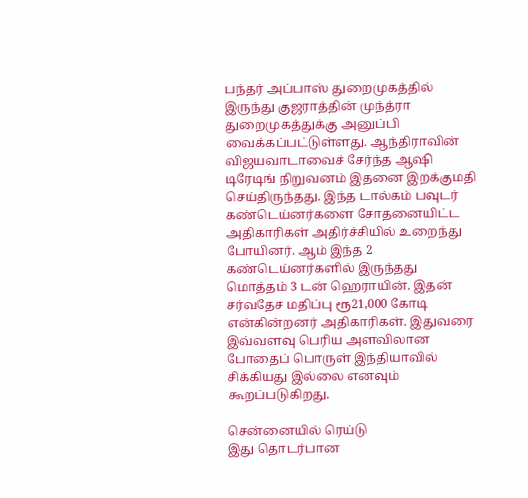பந்தர் அப்பாஸ் துறைமுகத்தில் இருந்து குஜராத்தின் முந்த்ரா துறைமுகத்துக்கு அனுப்பி வைக்கப்பட்டுள்ளது. ஆந்திராவின் விஜயவாடாவைச் சேர்ந்த ஆஷி டிரேடிங் நிறுவனம் இதனை இறக்குமதி செய்திருந்தது. இந்த டால்கம் பவுடர் கண்டெய்னர்களை சோதனையிட்ட அதிகாரிகள் அதிர்ச்சியில் உறைந்து போயினர். ஆம் இந்த 2 கண்டெய்னர்களில் இருந்தது மொத்தம் 3 டன் ஹெராயின். இதன் சர்வதேச மதிப்பு ரூ21,000 கோடி என்கின்றனர் அதிகாரிகள். இதுவரை இவ்வளவு பெரிய அளவிலான போதைப் பொருள் இந்தியாவில் சிக்கியது இல்லை எனவும் கூறப்படுகிறது.

சென்னையில் ரெய்டு
இது தொடர்பான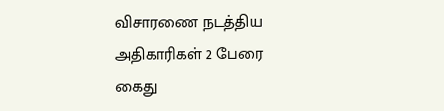விசாரணை நடத்திய அதிகாரிகள் 2 பேரை கைது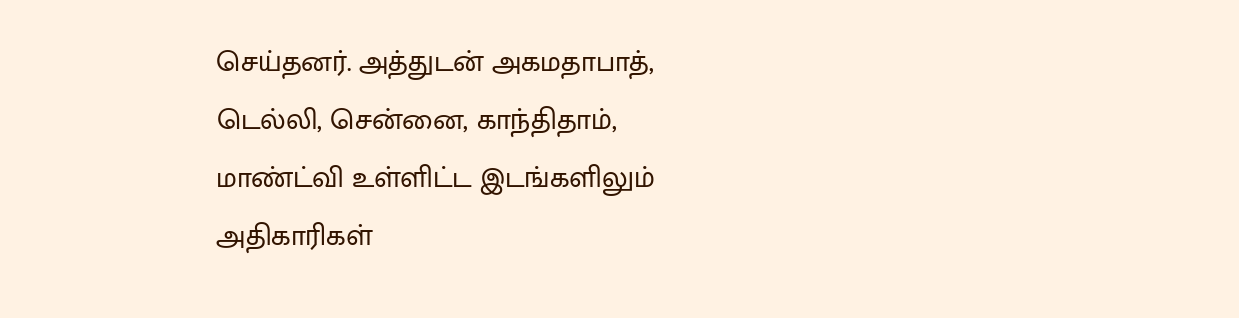செய்தனர். அத்துடன் அகமதாபாத், டெல்லி, சென்னை, காந்திதாம், மாண்ட்வி உள்ளிட்ட இடங்களிலும் அதிகாரிகள்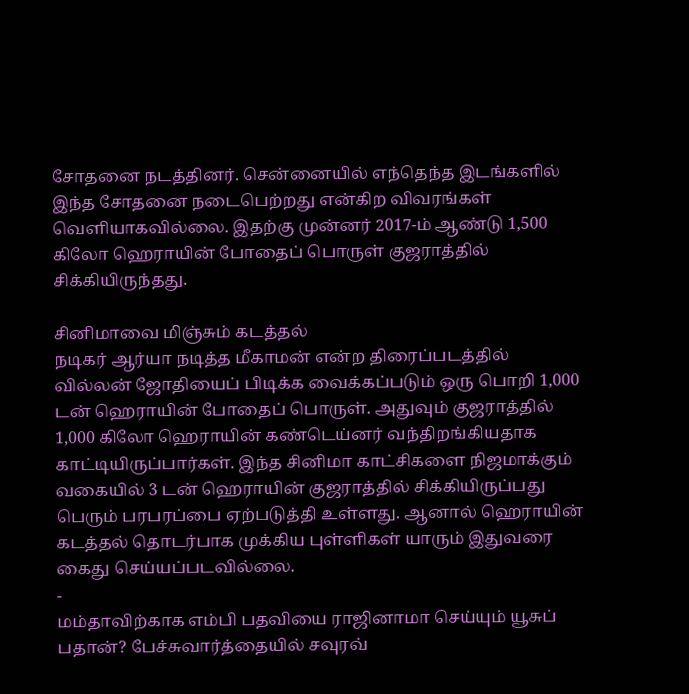சோதனை நடத்தினர். சென்னையில் எந்தெந்த இடங்களில் இந்த சோதனை நடைபெற்றது என்கிற விவரங்கள் வெளியாகவில்லை. இதற்கு முன்னர் 2017-ம் ஆண்டு 1,500 கிலோ ஹெராயின் போதைப் பொருள் குஜராத்தில் சிக்கியிருந்தது.

சினிமாவை மிஞ்சும் கடத்தல்
நடிகர் ஆர்யா நடித்த மீகாமன் என்ற திரைப்படத்தில் வில்லன் ஜோதியைப் பிடிக்க வைக்கப்படும் ஒரு பொறி 1,000 டன் ஹெராயின் போதைப் பொருள். அதுவும் குஜராத்தில் 1,000 கிலோ ஹெராயின் கண்டெய்னர் வந்திறங்கியதாக காட்டியிருப்பார்கள். இந்த சினிமா காட்சிகளை நிஜமாக்கும் வகையில் 3 டன் ஹெராயின் குஜராத்தில் சிக்கியிருப்பது பெரும் பரபரப்பை ஏற்படுத்தி உள்ளது. ஆனால் ஹெராயின் கடத்தல் தொடர்பாக முக்கிய புள்ளிகள் யாரும் இதுவரை கைது செய்யப்படவில்லை.
-
மம்தாவிற்காக எம்பி பதவியை ராஜினாமா செய்யும் யூசுப் பதான்? பேச்சுவார்த்தையில் சவுரவ்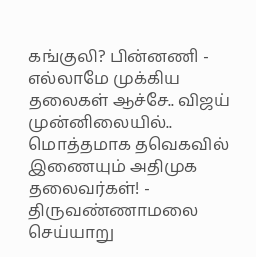கங்குலி? பின்னணி -
எல்லாமே முக்கிய தலைகள் ஆச்சே.. விஜய் முன்னிலையில்.. மொத்தமாக தவெகவில் இணையும் அதிமுக தலைவர்கள்! -
திருவண்ணாமலை செய்யாறு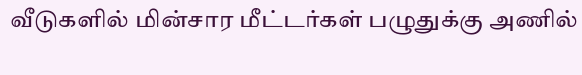வீடுகளில் மின்சார மீட்டர்கள் பழுதுக்கு அணில்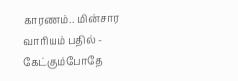காரணம்.. மின்சார வாரியம் பதில் -
கேட்கும்போதே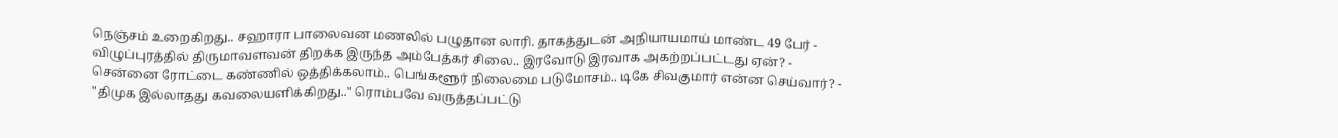நெஞ்சம் உறைகிறது.. சஹாரா பாலைவன மணலில் பழுதான லாரி. தாகத்துடன் அநியாயமாய் மாண்ட 49 பேர் -
விழுப்புரத்தில் திருமாவளவன் திறக்க இருந்த அம்பேத்கர் சிலை.. இரவோடு இரவாக அகற்றப்பட்டது ஏன்? -
சென்னை ரோட்டை கண்ணில் ஒத்திக்கலாம்.. பெங்களூர் நிலைமை படுமோசம்.. டிகே சிவகுமார் என்ன செய்வார்? -
"திமுக இல்லாதது கவலையளிக்கிறது.." ரொம்பவே வருத்தப்பட்டு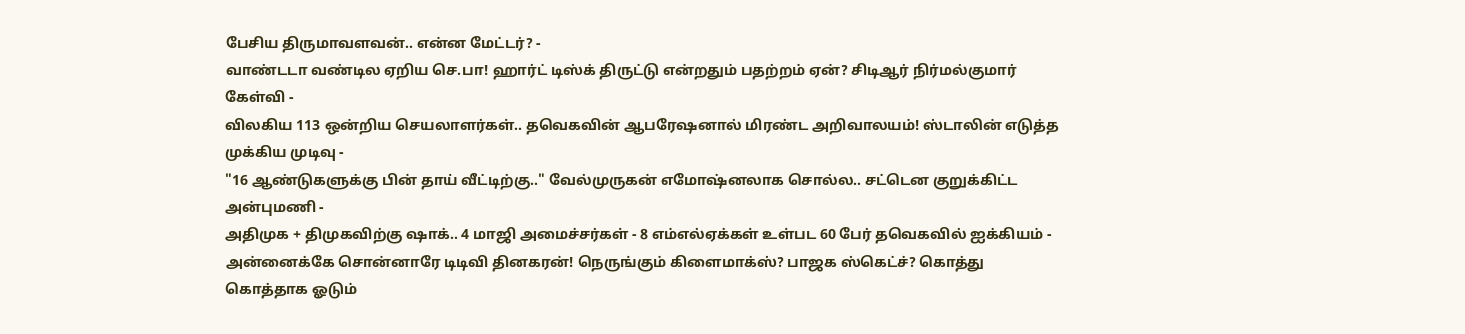பேசிய திருமாவளவன்.. என்ன மேட்டர்? -
வாண்டடா வண்டில ஏறிய செ.பா! ஹார்ட் டிஸ்க் திருட்டு என்றதும் பதற்றம் ஏன்? சிடிஆர் நிர்மல்குமார் கேள்வி -
விலகிய 113 ஒன்றிய செயலாளர்கள்.. தவெகவின் ஆபரேஷனால் மிரண்ட அறிவாலயம்! ஸ்டாலின் எடுத்த முக்கிய முடிவு -
"16 ஆண்டுகளுக்கு பின் தாய் வீட்டிற்கு.." வேல்முருகன் எமோஷ்னலாக சொல்ல.. சட்டென குறுக்கிட்ட அன்புமணி -
அதிமுக + திமுகவிற்கு ஷாக்.. 4 மாஜி அமைச்சர்கள் - 8 எம்எல்ஏக்கள் உள்பட 60 பேர் தவெகவில் ஐக்கியம் -
அன்னைக்கே சொன்னாரே டிடிவி தினகரன்! நெருங்கும் கிளைமாக்ஸ்? பாஜக ஸ்கெட்ச்? கொத்து கொத்தாக ஓடும்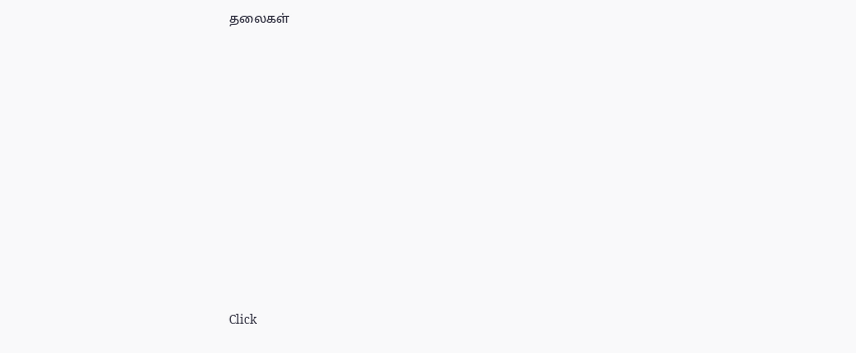தலைகள்












Click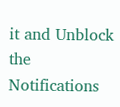it and Unblock the Notifications